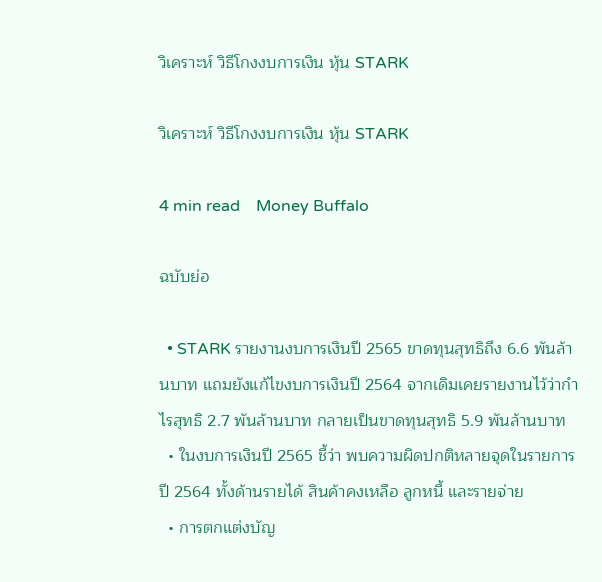วิเคราะห์ วิธีโกงงบการเงิน หุ้น STARK

วิเคราะห์ วิธีโกงงบการเงิน หุ้น STARK

4 min read    Money Buffalo

ฉบับย่อ

  • STARK รายงานงบการเงินปี 2565 ขาดทุนสุทธิถึง 6.6 พันล้านบาท แถมยังแก้ไขงบการเงินปี 2564 จากเดิมเคยรายงานไว้ว่ากำไรสุทธิ 2.7 พันล้านบาท กลายเป็นขาดทุนสุทธิ 5.9 พันล้านบาท
  • ในงบการเงินปี 2565 ชี้ว่า พบความผิดปกติหลายจุดในรายการปี 2564 ทั้งด้านรายได้ สินค้าคงเหลือ ลูกหนี้ และรายจ่าย
  • การตกแต่งบัญ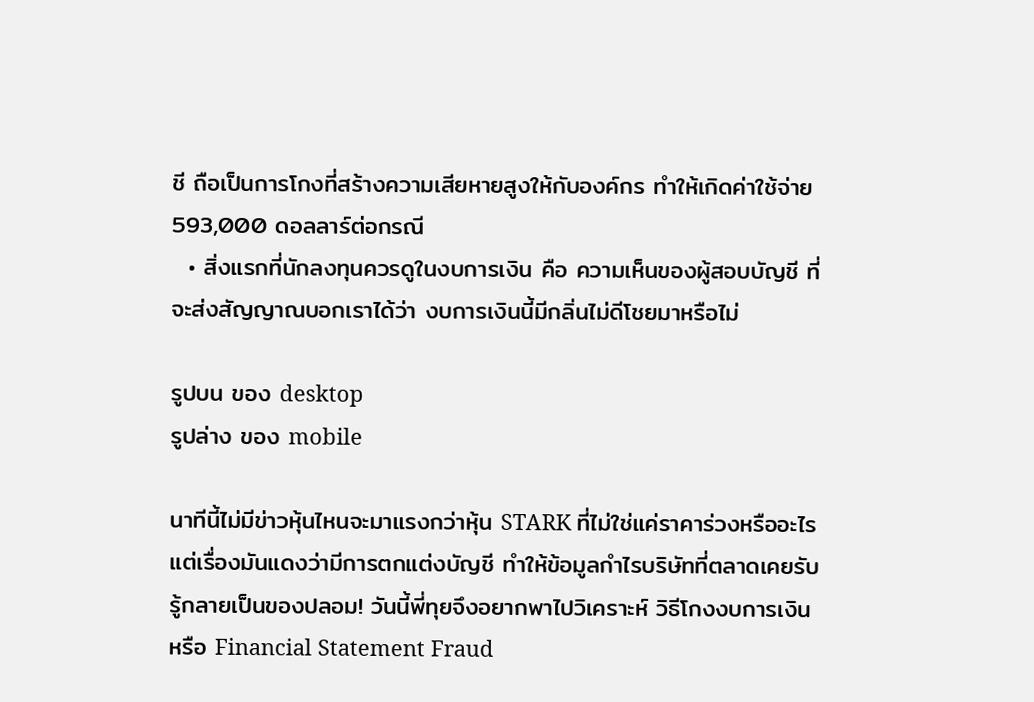ชี ถือเป็นการโกงที่สร้างความเสียหายสูงให้กับองค์กร ทำให้เกิดค่าใช้จ่าย 593,000 ดอลลาร์ต่อกรณี
  • สิ่งแรกที่นักลงทุนควรดูในงบการเงิน คือ ความเห็นของผู้สอบบัญชี ที่จะส่งสัญญาณบอกเราได้ว่า งบการเงินนี้มีกลิ่นไม่ดีโชยมาหรือไม่

รูปบน ของ desktop
รูปล่าง ของ mobile

นาทีนี้ไม่มีข่าวหุ้นไหนจะมาแรงกว่าหุ้น STARK ที่ไม่ใช่แค่ราคาร่วงหรืออะไร แต่เรื่องมันแดงว่ามีการตกแต่งบัญชี ทำให้ข้อมูลกำไรบริษัทที่ตลาดเคยรับรู้กลายเป็นของปลอม! วันนี้พี่ทุยจึงอยากพาไปวิเคราะห์ วิธีโกงงบการเงิน หรือ Financial Statement Fraud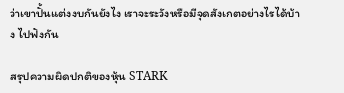ว่าเขาปั้นแต่งงบกันยังไง เราจะระวังหรือมีจุดสังเกตอย่างไรได้บ้าง ไปฟังกัน

สรุปความผิดปกติของหุ้น STARK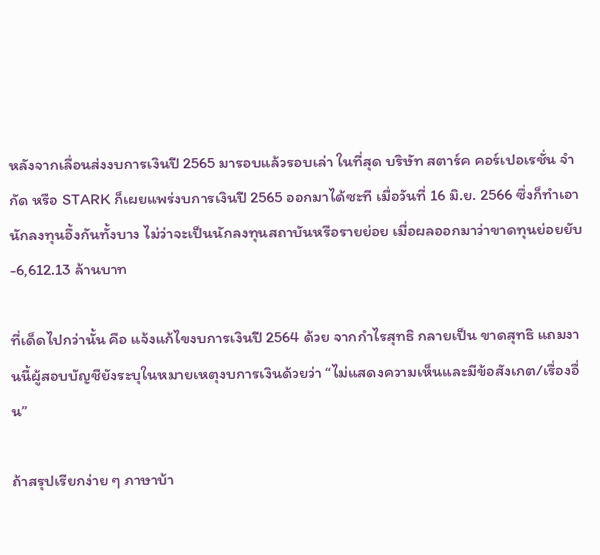หลังจากเลื่อนส่งงบการเงินปี 2565 มารอบแล้วรอบเล่า ในที่สุด บริษัท สตาร์ค คอร์เปอเรชั่น จำกัด หรือ STARK ก็เผยแพร่งบการเงินปี 2565 ออกมาได้ซะที เมื่อวันที่ 16 มิ.ย. 2566 ซึ่งก็ทำเอานักลงทุนอึ้งกันทั้งบาง ไม่ว่าจะเป็นนักลงทุนสถาบันหรือรายย่อย เมื่อผลออกมาว่าขาดทุนย่อยยับ -6,612.13 ล้านบาท

ที่เด็ดไปกว่านั้น คือ แจ้งแก้ไขงบการเงินปี 2564 ด้วย จากกำไรสุทธิ กลายเป็น ขาดสุทธิ แถมงานนี้ผู้สอบบัญชียังระบุในหมายเหตุงบการเงินด้วยว่า “ไม่แสดงความเห็นและมีข้อสังเกต/เรื่องอื่น”

ถ้าสรุปเรียกง่าย ๆ ภาษาบ้า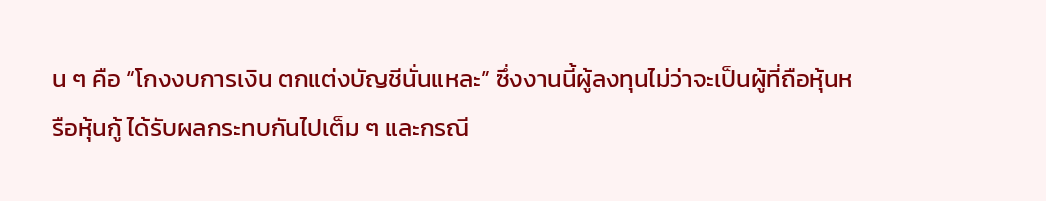น ๆ คือ “โกงงบการเงิน ตกแต่งบัญชีนั่นแหละ” ซึ่งงานนี้ผู้ลงทุนไม่ว่าจะเป็นผู้ที่ถือหุ้นหรือหุ้นกู้ ได้รับผลกระทบกันไปเต็ม ๆ และกรณี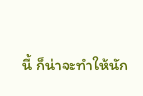นี้ ก็น่าจะทำให้นัก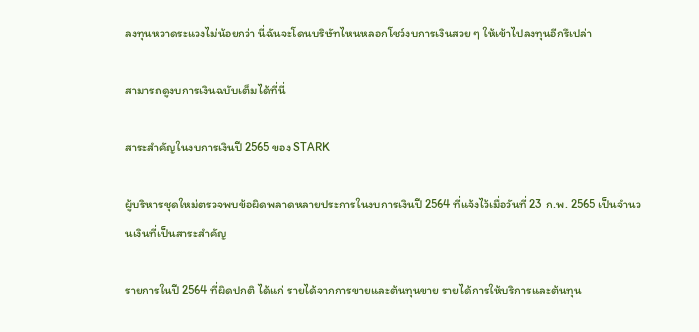ลงทุนหวาดระแวงไม่น้อยกว่า นี่ฉันจะโดนบริษัทไหนหลอกโชว์งบการเงินสวย ๆ ให้เข้าไปลงทุนอีกรึเปล่า

สามารถดูงบการเงินฉบับเต็มได้ที่นี่

สาระสำคัญในงบการเงินปี 2565 ของ STARK

ผู้บริหารชุดใหม่ตรวจพบข้อผิดพลาดหลายประการในงบการเงินปี 2564 ที่แจ้งไว้เมื่อวันที่ 23 ก.พ. 2565 เป็นจำนวนเงินที่เป็นสาระสำคัญ

รายการในปี 2564 ที่ผิดปกติ ได้แก่ รายได้จากการขายและต้นทุนขาย รายได้การให้บริการและต้นทุน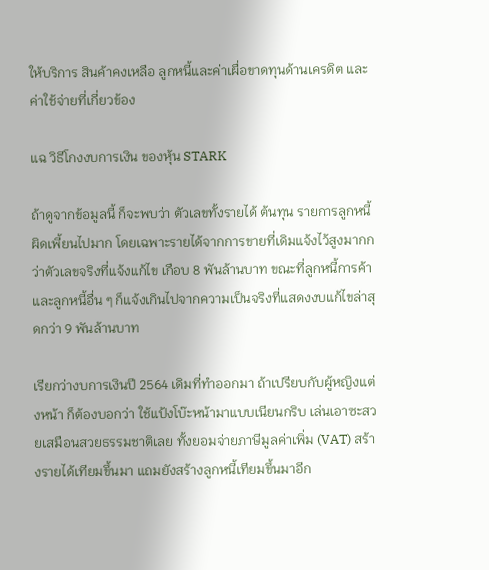ให้บริการ สินค้าคงเหลือ ลูกหนี้และค่าเผื่อขาดทุนด้านเครดิต และค่าใช้จ่ายที่เกี่ยวข้อง

แฉ วิธีโกงงบการเงิน ของหุ้น STARK

ถ้าดูจากข้อมูลนี้ ก็จะพบว่า ตัวเลขทั้งรายได้ ต้นทุน รายการลูกหนี้ ผิดเพี้ยนไปมาก โดยเฉพาะรายได้จากการขายที่เดิมแจ้งไว้สูงมากกว่าตัวเลขจริงที่แจ้งแก้ไข เกือบ 8 พันล้านบาท ขณะที่ลูกหนี้การค้าและลูกหนี้อื่น ๆ ก็แจ้งเกินไปจากความเป็นจริงที่แสดงงบแก้ไขล่าสุดกว่า 9 พันล้านบาท

เรียกว่างบการเงินปี 2564 เดิมที่ทำออกมา ถ้าเปรียบกับผู้หญิงแต่งหน้า ก็ต้องบอกว่า ใช้แป้งโบ๊ะหน้ามาแบบเนียนกริบ เล่นเอาซะสวยเสมือนสวยธรรมชาติเลย ทั้งยอมจ่ายภาษีมูลค่าเพิ่ม (VAT) สร้างรายได้เทียมขึ้นมา แถมยังสร้างลูกหนี้เทียมขึ้นมาอีก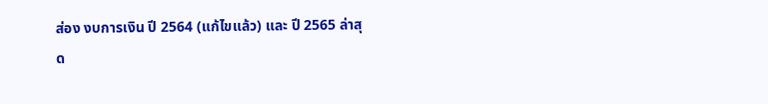ส่อง งบการเงิน ปี 2564 (แก้ไขแล้ว) และ ปี 2565 ล่าสุด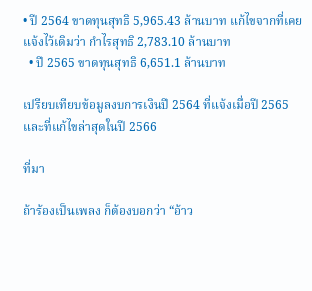• ปี 2564 ขาดทุนสุทธิ 5,965.43 ล้านบาท แก้ไขจากที่เคยแจ้งไว้เดิมว่า กำไรสุทธิ 2,783.10 ล้านบาท
  • ปี 2565 ขาดทุนสุทธิ 6,651.1 ล้านบาท

เปรียบเทียบข้อมูลงบการเงินปี 2564 ที่แจ้งเมื่อปี 2565 และที่แก้ไขล่าสุดในปี 2566

ที่มา

ถ้าร้องเป็นเพลง ก็ต้องบอกว่า “อ้าว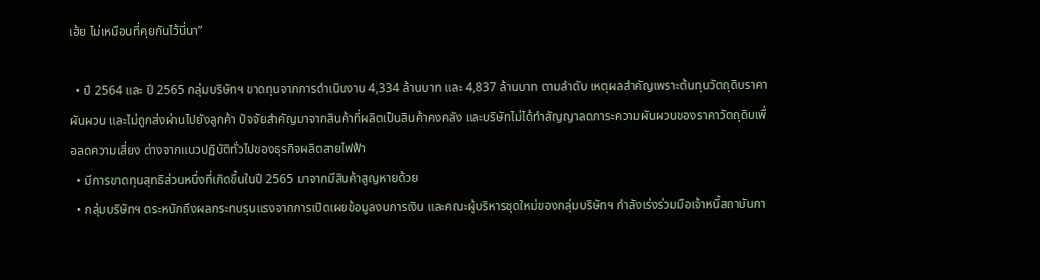เฮ้ย ไม่เหมือนที่คุยกันไว้นี่นา”

  • ปี 2564 และ ปี 2565 กลุ่มบริษัทฯ ขาดทุนจากการดำเนินงาน 4,334 ล้านบาท และ 4,837 ล้านบาท ตามลำดับ เหตุผลสำคัญเพราะต้นทุนวัตถุดิบราคาผันผวน และไม่ถูกส่งผ่านไปยังลูกค้า ปัจจัยสำคัญมาจากสินค้าที่ผลิตเป็นสินค้าคงคลัง และบริษัทไม่ได้ทำสัญญาลดภาระความผันผวนของราคาวัตถุดิบเพื่อลดความเสี่ยง ต่างจากแนวปฏิบัติทั่วไปของธุรกิจผลิตสายไฟฟ้า
  • มีการขาดทุนสุทธิส่วนหนึ่งที่เกิดขึ้นในปี 2565 มาจากมีสินค้าสูญหายด้วย
  • กลุ่มบริษัทฯ ตระหนักถึงผลกระทบรุนแรงจากการเปิดเผยข้อมูลงบการเงิน และคณะผู้บริหารชุดใหม่ของกลุ่มบริษัทฯ กำลังเร่งร่วมมือเจ้าหนี้สถาบันกา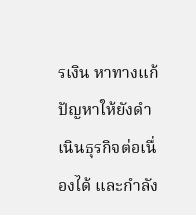รเงิน หาทางแก้ปัญหาให้ยังดำเนินธุรกิจต่อเนื่องได้ และกำลัง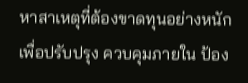หาสาเหตุที่ต้องขาดทุนอย่างหนัก เพื่อปรับปรุง ควบคุมภายใน ป้อง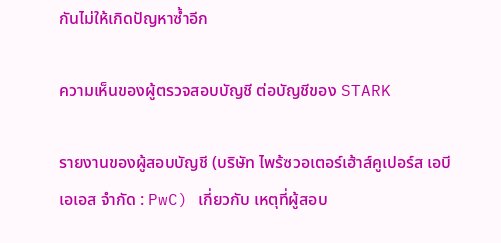กันไม่ให้เกิดปัญหาซ้ำอีก

ความเห็นของผู้ตรวจสอบบัญชี ต่อบัญชีของ STARK

รายงานของผู้สอบบัญชี (บริษัท ไพร้ซวอเตอร์เฮ้าส์คูเปอร์ส เอบีเอเอส จำกัด : PwC) เกี่ยวกับ เหตุที่ผู้สอบ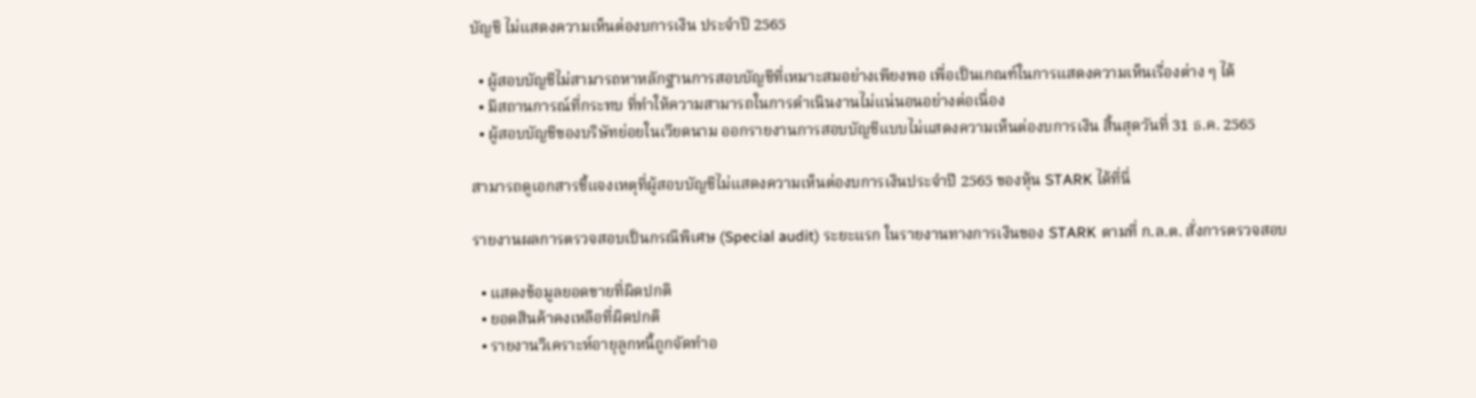บัญชี ไม่แสดงความเห็นต่องบการเงิน ประจำปี 2565

  • ผู้สอบบัญชีไม่สามารถหาหลักฐานการสอบบัญชีที่เหมาะสมอย่างเพียงพอ เพื่อเป็นเกณฑ์ในการแสดงความเห็นเรื่องต่าง ๆ ได้
  • มีสถานการณ์ที่กระทบ ที่ทำให้ความสามารถในการดำเนินงานไม่แน่นอนอย่างต่อเนื่อง
  • ผู้สอบบัญชีของบริษัทย่อยในเวียดนาม ออกรายงานการสอบบัญชีแบบไม่แสดงความเห็นต่องบการเงิน สิ้นสุดวันที่ 31 ธ.ค. 2565

สามารถดูเอกสารชี้แจงเหตุที่ผู้สอบบัญชีไม่แสดงความเห็นต่องบการเงินประจำปี 2565 ของหุ้น STARK ได้ที่นี่

รายงานผลการตรวจสอบเป็นกรณีพิเศษ (Special audit) ระยะแรก ในรายงานทางการเงินของ STARK ตามที่ ก.ล.ต. สั่งการตรวจสอบ

  • แสดงข้อมูลยอดขายที่ผิดปกติ
  • ยอดสินค้าคงเหลือที่ผิดปกติ
  • รายงานวิเคราะห์อายุลูกหนี้ถูกจัดทำอ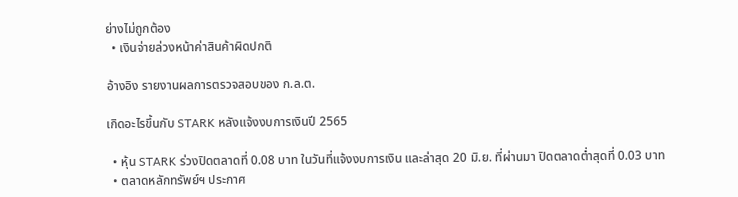ย่างไม่ถูกต้อง
  • เงินจ่ายล่วงหน้าค่าสินค้าผิดปกติ

อ้างอิง รายงานผลการตรวจสอบของ ก.ล.ต.

เกิดอะไรขึ้นกับ STARK หลังแจ้งงบการเงินปี 2565

  • หุ้น STARK ร่วงปิดตลาดที่ 0.08 บาท ในวันที่แจ้งงบการเงิน และล่าสุด 20 มิ.ย. ที่ผ่านมา ปิดตลาดต่ำสุดที่ 0.03 บาท
  • ตลาดหลักทรัพย์ฯ ประกาศ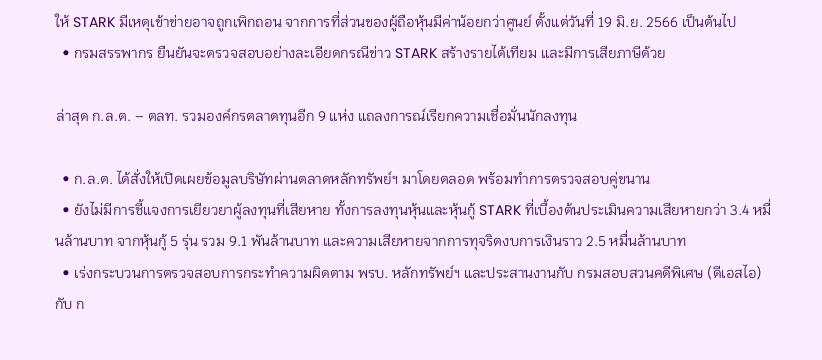ให้ STARK มีเหตุเข้าข่ายอาจถูกเพิกถอน จากการที่ส่วนของผู้ถือหุ้นมีค่าน้อยกว่าศูนย์ ตั้งแต่วันที่ 19 มิ.ย. 2566 เป็นต้นไป
  • กรมสรรพากร ยืนยันจะตรวจสอบอย่างละเอียดกรณีข่าว STARK สร้างรายได้เทียม และมีการเสียภาษีด้วย

ล่าสุด ก.ล.ต. – ตลท. รวมองค์กรตลาดทุนอีก 9 แห่ง แถลงการณ์เรียกความเชื่อมั่นนักลงทุน

  • ก.ล.ต. ได้สั่งให้เปิดเผยข้อมูลบริษัทผ่านตลาดหลักทรัพย์ฯ มาโดยตลอด พร้อมทำการตรวจสอบคู่ขนาน
  • ยังไม่มีการชี้แจงการเยียวยาผู้ลงทุนที่เสียหาย ทั้งการลงทุนหุ้นและหุ้นกู้ STARK ที่เบื้องต้นประเมินความเสียหายกว่า 3.4 หมื่นล้านบาท จากหุ้นกู้ 5 รุ่น รวม 9.1 พันล้านบาท และความเสียหายจากการทุจริตงบการเงินราว 2.5 หมื่นล้านบาท
  • เร่งกระบวนการตรวจสอบการกระทำความผิดตาม พรบ. หลักทรัพย์ฯ และประสานงานกับ กรมสอบสวนคดีพิเศษ (ดีเอสไอ) กับ ก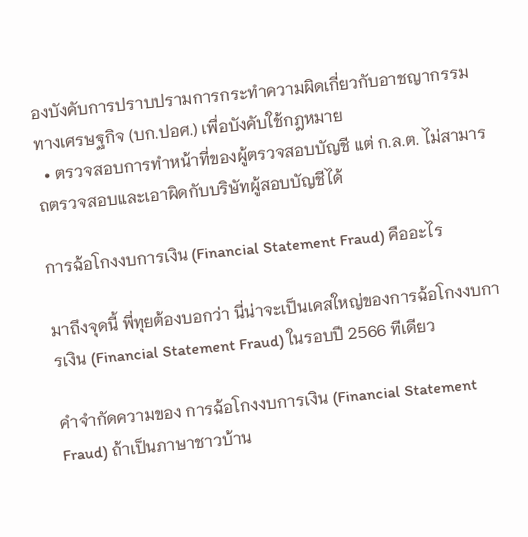องบังคับการปราบปรามการกระทำความผิดเกี่ยวกับอาชญากรรมทางเศรษฐกิจ (บก.ปอศ.) เพื่อบังคับใช้กฎหมาย
  • ตรวจสอบการทำหน้าที่ของผู้ตรวจสอบบัญชี แต่ ก.ล.ต. ไม่สามารถตรวจสอบและเอาผิดกับบริษัทผู้สอบบัญชีได้

การฉ้อโกงงบการเงิน (Financial Statement Fraud) คืออะไร

มาถึงจุดนี้ พี่ทุยต้องบอกว่า นี่น่าจะเป็นเคสใหญ่ของการฉ้อโกงงบการเงิน (Financial Statement Fraud) ในรอบปี 2566 ทีเดียว

คำจำกัดความของ การฉ้อโกงงบการเงิน (Financial Statement Fraud) ถ้าเป็นภาษาชาวบ้าน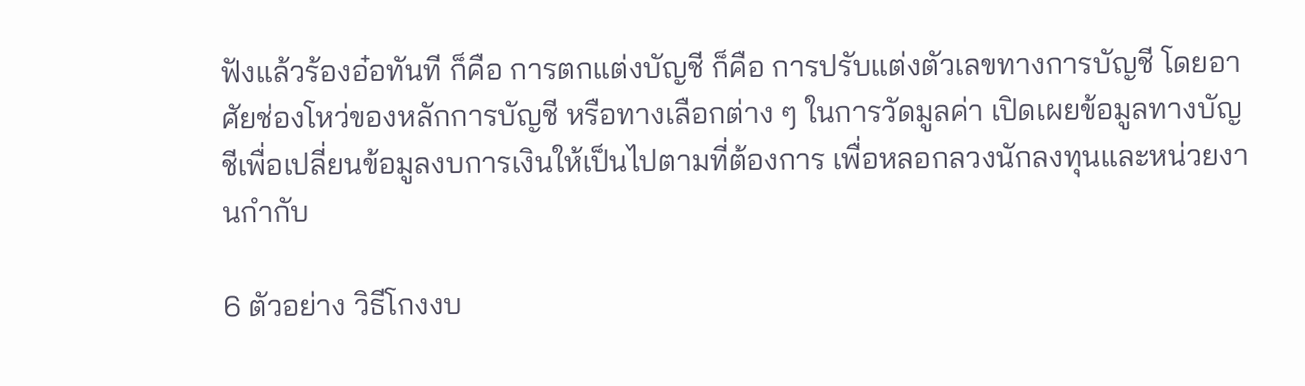ฟังแล้วร้องอ๋อทันที ก็คือ การตกแต่งบัญชี ก็คือ การปรับแต่งตัวเลขทางการบัญชี โดยอาศัยช่องโหว่ของหลักการบัญชี หรือทางเลือกต่าง ๆ ในการวัดมูลค่า เปิดเผยข้อมูลทางบัญชีเพื่อเปลี่ยนข้อมูลงบการเงินให้เป็นไปตามที่ต้องการ เพื่อหลอกลวงนักลงทุนและหน่วยงานกำกับ

6 ตัวอย่าง วิธีโกงงบ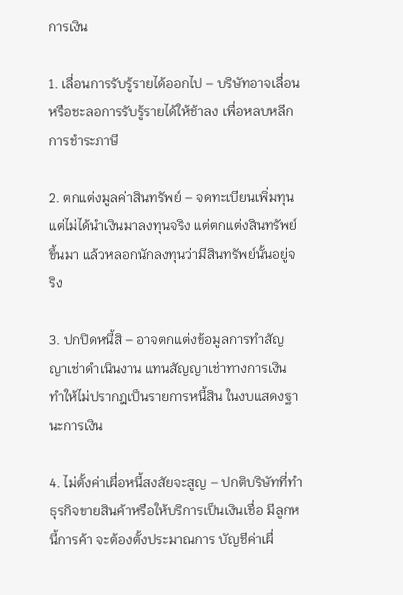การเงิน

1. เลื่อนการรับรู้รายได้ออกไป – บริษัทอาจเลื่อนหรือชะลอการรับรู้รายได้ให้ช้าลง เพื่อหลบหลีกการชำระภาษี

2. ตกแต่งมูลค่าสินทรัพย์ – จดทะเบียนเพิ่มทุน แต่ไม่ได้นำเงินมาลงทุนจริง แต่ตกแต่งสินทรัพย์ขึ้นมา แล้วหลอกนักลงทุนว่ามีสินทรัพย์นั้นอยู่จริง

3. ปกปิดหนี้สิ – อาจตกแต่งข้อมูลการทำสัญญาเช่าดำเนินงาน แทนสัญญาเช่าทางการเงิน ทำให้ไม่ปรากฎเป็นรายการหนี้สิน ในงบแสดงฐานะการเงิน

4. ไม่ตั้งค่าเผื่อหนี้สงสัยจะสูญ – ปกติบริษัทที่ทำธุรกิจขายสินค้าหรือให้บริการเป็นเงินเชื่อ มีลูกหนี้การค้า จะต้องตั้งประมาณการ บัญชีค่าเผื่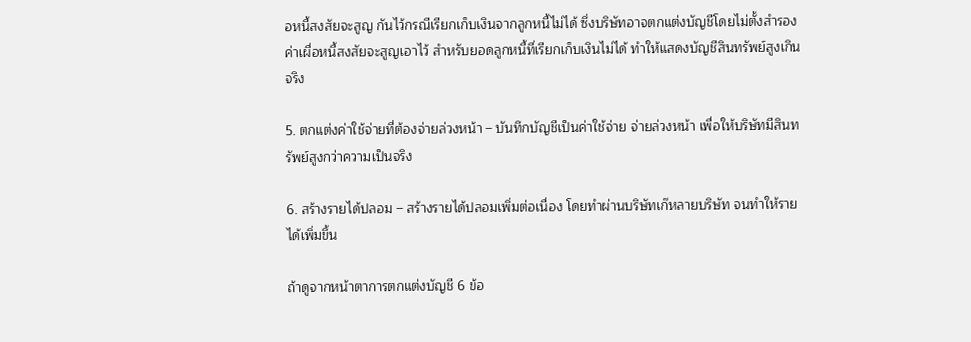อหนี้สงสัยจะสูญ กันไว้กรณีเรียกเก็บเงินจากลูกหนี้ไม่ได้ ซึ่งบริษัทอาจตกแต่งบัญชีโดยไม่ตั้งสำรองค่าเผื่อหนี้สงสัยจะสูญเอาไว้ สำหรับยอดลูกหนี้ที่เรียกเก็บเงินไม่ได้ ทำให้แสดงบัญชีสินทรัพย์สูงเกินจริง

5. ตกแต่งค่าใช้จ่ายที่ต้องจ่ายล่วงหน้า – บันทึกบัญชีเป็นค่าใช้จ่าย จ่ายล่วงหน้า เพื่อให้บริษัทมีสินทรัพย์สูงกว่าความเป็นจริง

6. สร้างรายได้ปลอม – สร้างรายได้ปลอมเพิ่มต่อเนื่อง โดยทำผ่านบริษัทเก๊หลายบริษัท จนทำให้รายได้เพิ่มขึ้น

ถ้าดูจากหน้าตาการตกแต่งบัญชี 6 ข้อ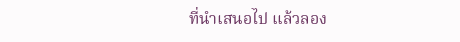ที่นำเสนอไป แล้วลอง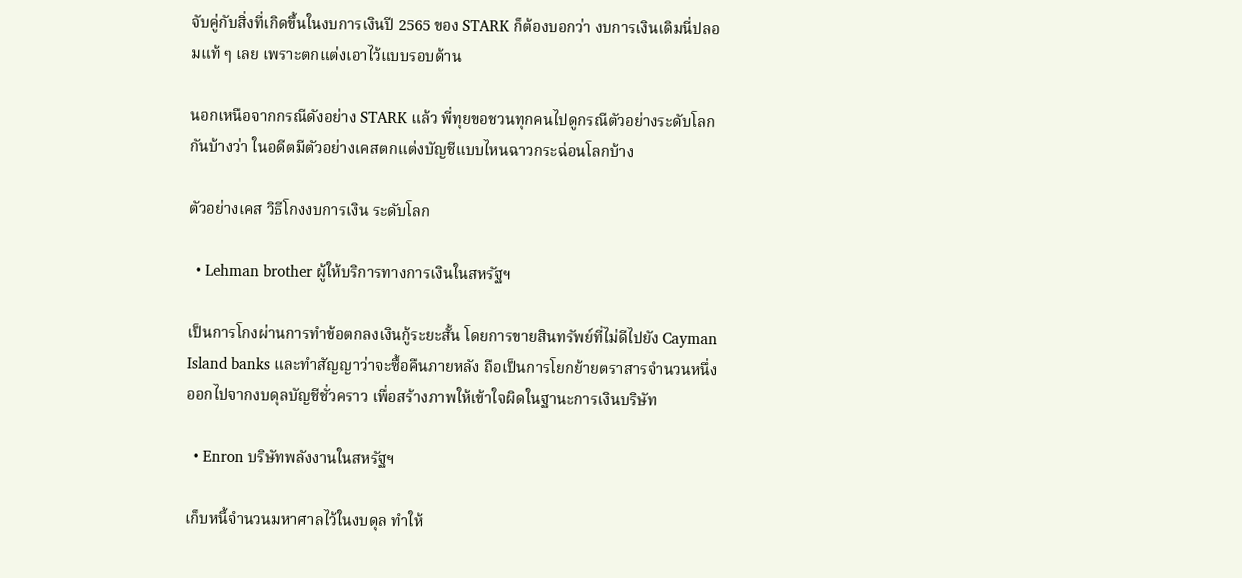จับคู่กับสิ่งที่เกิดขึ้นในงบการเงินปี 2565 ของ STARK ก็ต้องบอกว่า งบการเงินเดิมนี่ปลอมแท้ ๆ เลย เพราะตกแต่งเอาไว้แบบรอบด้าน

นอกเหนือจากกรณีดังอย่าง STARK แล้ว พี่ทุยขอชวนทุกคนไปดูกรณีตัวอย่างระดับโลกกันบ้างว่า ในอดีตมีตัวอย่างเคสตกแต่งบัญชีแบบไหนฉาวกระฉ่อนโลกบ้าง

ตัวอย่างเคส วิธีโกงงบการเงิน ระดับโลก

  • Lehman brother ผู้ให้บริการทางการเงินในสหรัฐฯ

เป็นการโกงผ่านการทำข้อตกลงเงินกู้ระยะสั้น โดยการขายสินทรัพย์ที่ไม่ดีไปยัง Cayman Island banks และทำสัญญาว่าจะซื้อคืนภายหลัง ถือเป็นการโยกย้ายตราสารจำนวนหนึ่งออกไปจากงบดุลบัญชีชั่วคราว เพื่อสร้างภาพให้เข้าใจผิดในฐานะการเงินบริษัท

  • Enron บริษัทพลังงานในสหรัฐฯ

เก็บหนี้จำนวนมหาศาลไว้ในงบดุล ทำให้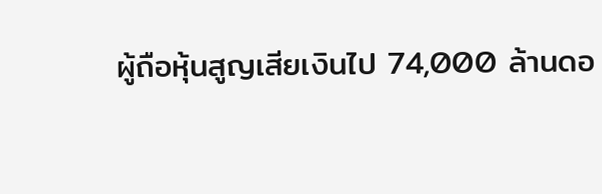ผู้ถือหุ้นสูญเสียเงินไป 74,000 ล้านดอ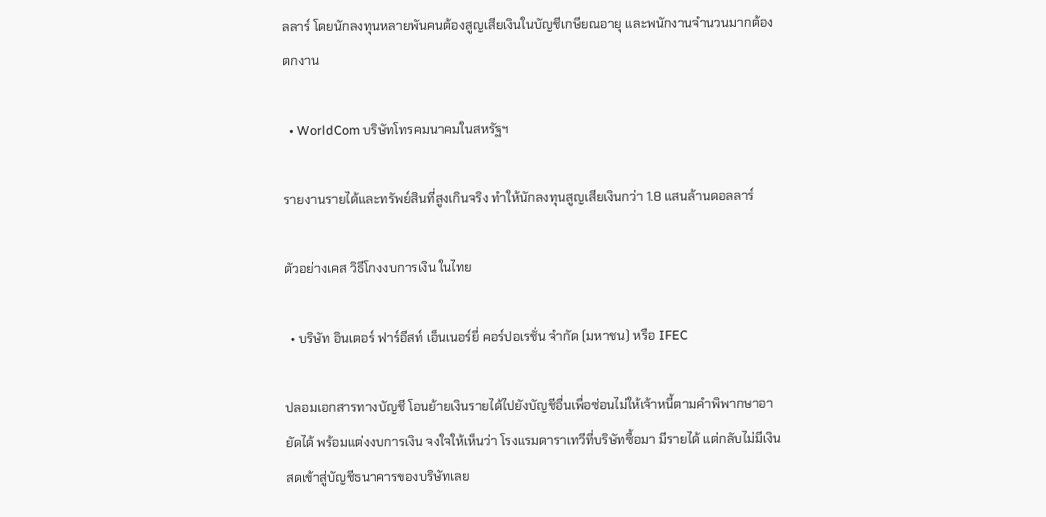ลลาร์ โดยนักลงทุนหลายพันคนต้องสูญเสียเงินในบัญชีเกษียณอายุ และพนักงานจำนวนมากต้องตกงาน

  • WorldCom บริษัทโทรคมนาคมในสหรัฐฯ

รายงานรายได้และทรัพย์สินที่สูงเกินจริง ทำให้นักลงทุนสูญเสียเงินกว่า 1.8 แสนล้านดอลลาร์

ตัวอย่างเคส วิธีโกงงบการเงิน ในไทย

  • บริษัท อินเตอร์ ฟาร์อีสท์ เอ็นเนอร์ยี่ คอร์ปอเรชั่น จำกัด (มหาชน) หรือ IFEC

ปลอมเอกสารทางบัญชี โอนย้ายเงินรายได้ไปยังบัญชีอื่นเพื่อซ่อนไม่ให้เจ้าหนี้ตามคำพิพากษาอายัดได้ พร้อมแต่งงบการเงิน จงใจให้เห็นว่า โรงแรมดาราเทวีที่บริษัทซื้อมา มีรายได้ แต่กลับไม่มีเงินสดเข้าสู่บัญชีธนาคารของบริษัทเลย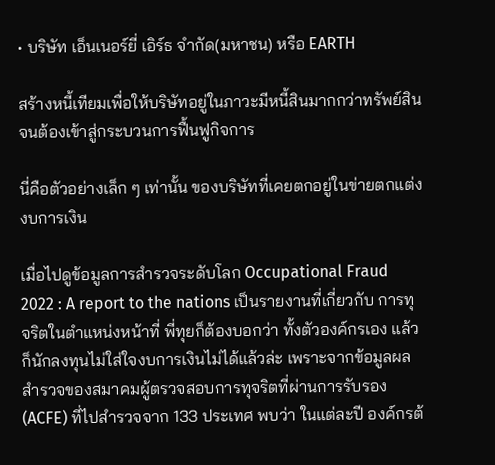• บริษัท เอ็นเนอร์ยี่ เอิร์ธ จำกัด(มหาชน) หรือ EARTH

สร้างหนี้เทียมเพื่อให้บริษัทอยู่ในภาวะมีหนี้สินมากกว่าทรัพย์สิน จนต้องเข้าสู่กระบวนการฟื้นฟูกิจการ

นี่คือตัวอย่างเล็ก ๆ เท่านั้น ของบริษัทที่เคยตกอยู่ในข่ายตกแต่งงบการเงิน

เมื่อไปดูข้อมูลการสำรวจระดับโลก Occupational Fraud 2022 : A report to the nations เป็นรายงานที่เกี่ยวกับ การทุจริตในตำแหน่งหน้าที่ พี่ทุยก็ต้องบอกว่า ทั้งตัวองค์กรเอง แล้วก็นักลงทุนไม่ใส่ใจงบการเงินไม่ได้แล้วล่ะ เพราะจากข้อมูลผลสำรวจของสมาคมผู้ตรวจสอบการทุจริตที่ผ่านการรับรอง (ACFE) ที่ไปสำรวจจาก 133 ประเทศ พบว่า ในแต่ละปี องค์กรต้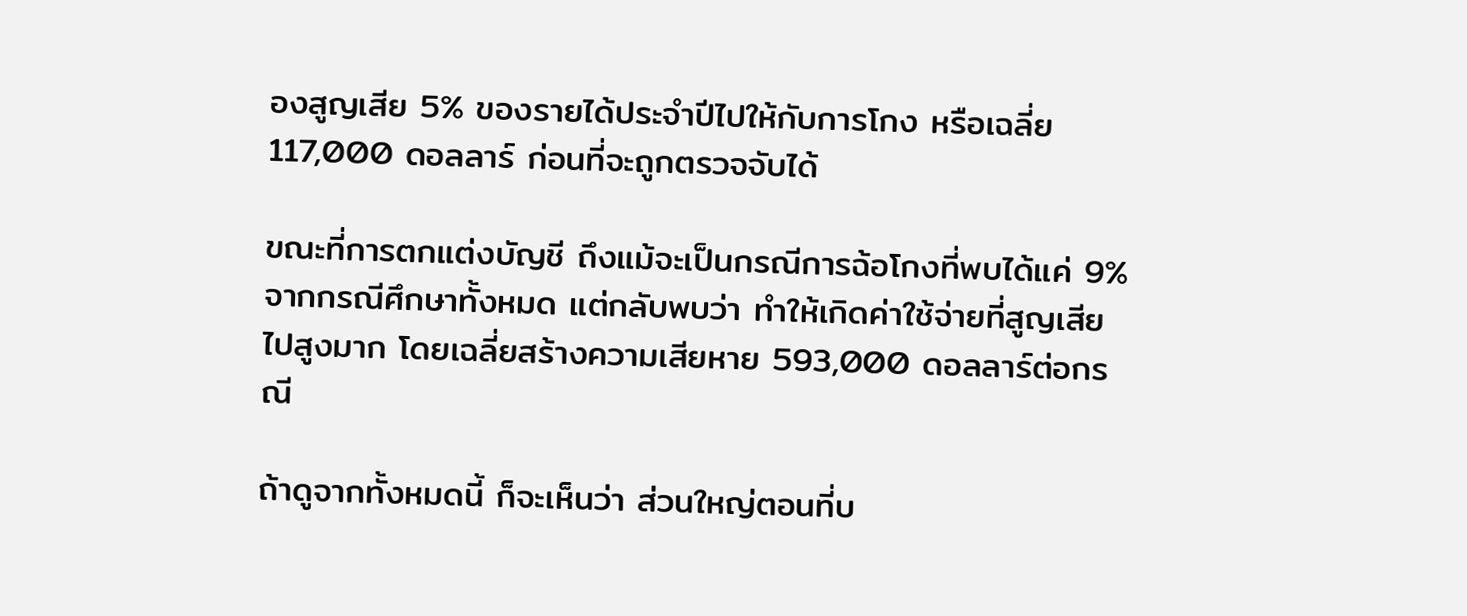องสูญเสีย 5% ของรายได้ประจำปีไปให้กับการโกง หรือเฉลี่ย 117,000 ดอลลาร์ ก่อนที่จะถูกตรวจจับได้

ขณะที่การตกแต่งบัญชี ถึงแม้จะเป็นกรณีการฉ้อโกงที่พบได้แค่ 9% จากกรณีศึกษาทั้งหมด แต่กลับพบว่า ทำให้เกิดค่าใช้จ่ายที่สูญเสียไปสูงมาก โดยเฉลี่ยสร้างความเสียหาย 593,000 ดอลลาร์ต่อกรณี

ถ้าดูจากทั้งหมดนี้ ก็จะเห็นว่า ส่วนใหญ่ตอนที่บ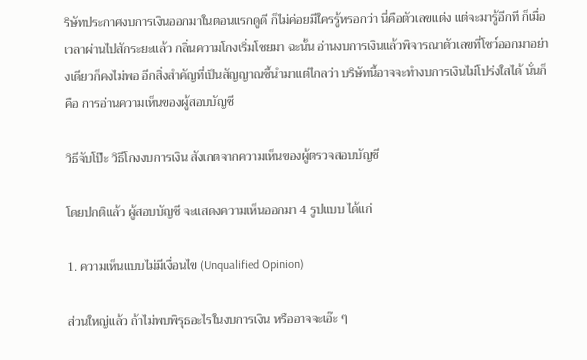ริษัทประกาศงบการเงินออกมาในตอนแรกดูดี ก็ไม่ค่อยมีใครรู้หรอกว่า นี่คือตัวเลขแต่ง แต่จะมารู้อีกที ก็เมื่อเวลาผ่านไปสักระยะแล้ว กลิ่นความโกงเริ่มโชยมา ฉะนั้น อ่านงบการเงินแล้วพิจารณาตัวเลขที่โชว์ออกมาอย่างเดียวก็คงไม่พอ อีกสิ่งสำคัญที่เป็นสัญญาณชี้นำมาแต่ไกลว่า บริษัทนี้อาจจะทำงบการเงินไม่โปร่งใสได้ นั่นก็คือ การอ่านความเห็นของผู้สอบบัญชี

วิธีจับโป๊ะ วิธีโกงงบการเงิน สังเกตจากความเห็นของผู้ตรวจสอบบัญชี

โดยปกติแล้ว ผู้สอบบัญชี จะแสดงความเห็นออกมา 4 รูปแบบ ได้แก่

1. ความเห็นแบบไม่มีเงื่อนไข (Unqualified Opinion)

ส่วนใหญ่แล้ว ถ้าไม่พบพิรุธอะไรในงบการเงิน หรืออาจจะเอ๊ะ ๆ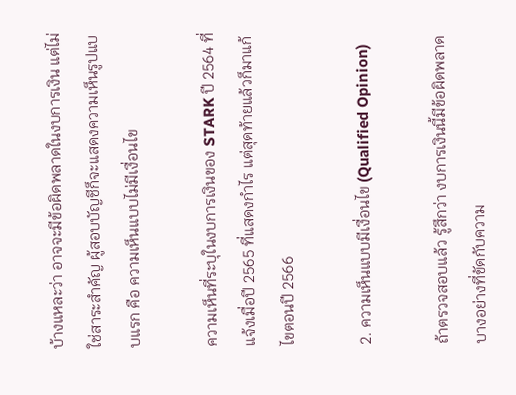บ้างแหละว่า อาจจะมีข้อผิดพลาดในงบการเงิน แต่ไม่ใช่สาระสำคัญ ผู้สอบบัญชีก็จะแสดงความเห็นรูปแบบแรก คือ ความเห็นแบบไม่มีเงื่อนไข

ความเห็นที่ระบุในงบการเงินของ STARK ปี 2564 ที่แจ้งเมื่อปี 2565 ที่แสดงกำไร แต่สุดท้ายแล้วก็มาแก้ไขตอนปี 2566

2. ความเห็นแบบมีเงื่อนไข (Qualified Opinion)

ถ้าตรวจสอบแล้ว รู้สึกว่า งบการเงินนี้มีข้อผิดพลาดบางอย่างที่ขัดกับความ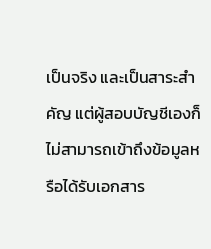เป็นจริง และเป็นสาระสำคัญ แต่ผู้สอบบัญชีเองก็ไม่สามารถเข้าถึงข้อมูลหรือได้รับเอกสาร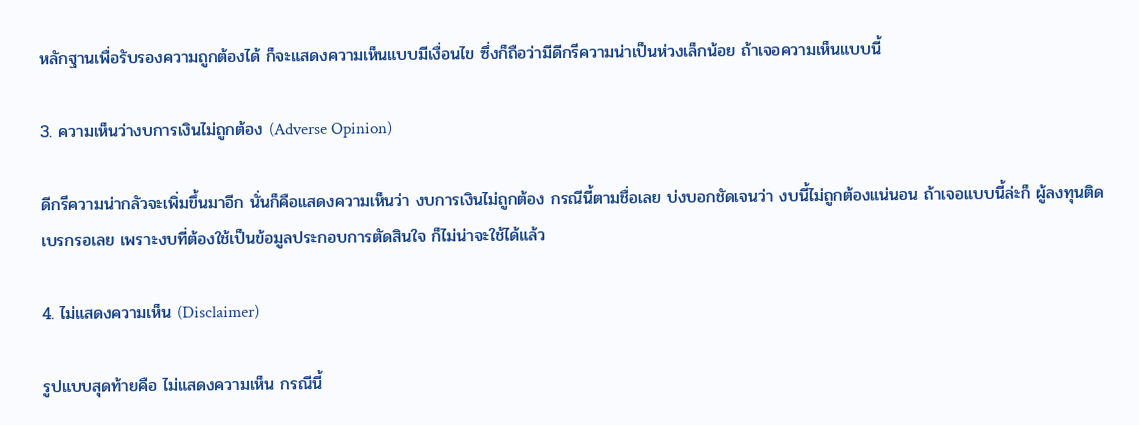หลักฐานเพื่อรับรองความถูกต้องได้ ก็จะแสดงความเห็นแบบมีเงื่อนไข ซึ่งก็ถือว่ามีดีกรีความน่าเป็นห่วงเล็กน้อย ถ้าเจอความเห็นแบบนี้

3. ความเห็นว่างบการเงินไม่ถูกต้อง (Adverse Opinion)

ดีกรีความน่ากลัวจะเพิ่มขึ้นมาอีก นั่นก็คือแสดงความเห็นว่า งบการเงินไม่ถูกต้อง กรณีนี้ตามชื่อเลย บ่งบอกชัดเจนว่า งบนี้ไม่ถูกต้องแน่นอน ถ้าเจอแบบนี้ล่ะก็ ผู้ลงทุนติดเบรกรอเลย เพราะงบที่ต้องใช้เป็นข้อมูลประกอบการตัดสินใจ ก็ไม่น่าจะใช้ได้แล้ว

4. ไม่แสดงความเห็น (Disclaimer)

รูปแบบสุดท้ายคือ ไม่แสดงความเห็น กรณีนี้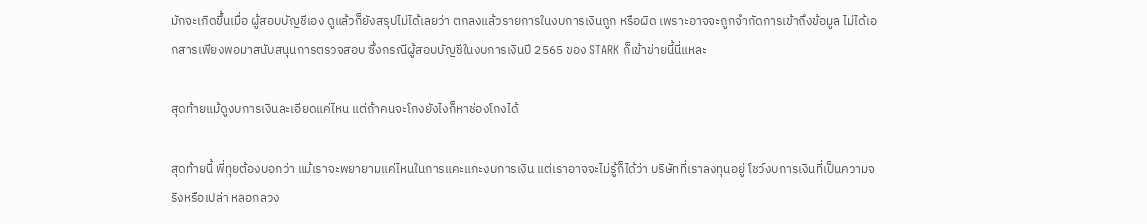มักจะเกิดขึ้นเมื่อ ผู้สอบบัญชีเอง ดูแล้วก็ยังสรุปไม่ได้เลยว่า ตกลงแล้วรายการในงบการเงินถูก หรือผิด เพราะอาจจะถูกจำกัดการเข้าถึงข้อมูล ไม่ได้เอกสารเพียงพอมาสนับสนุนการตรวจสอบ ซึ่งกรณีผู้สอบบัญชีในงบการเงินปี 2565 ของ STARK ก็เข้าข่ายนี้นี่แหละ

สุดท้ายแม้ดูงบการเงินละเอียดแค่ไหน แต่ถ้าคนจะโกงยังไงก็หาช่องโกงได้

สุดท้ายนี้ พี่ทุยต้องบอกว่า แม้เราจะพยายามแค่ไหนในการแคะแกะงบการเงิน แต่เราอาจจะไม่รู้ก็ได้ว่า บริษัทที่เราลงทุนอยู่ โชว์งบการเงินที่เป็นความจริงหรือเปล่า หลอกลวง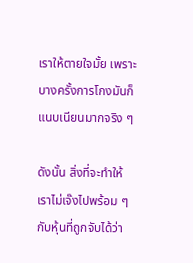เราให้ตายใจมั้ย เพราะบางครั้งการโกงมันก็แนบเนียนมากจริง ๆ

ดังนั้น สิ่งที่จะทำให้เราไม่เจ๊งไปพร้อม ๆ กับหุ้นที่ถูกจับได้ว่า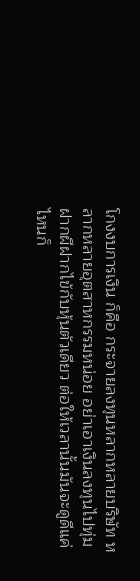โกงงบการเงิน ก็คือ กระจายลงทุนหลากหลายบริษัท หลากหลายอุตสาหกรรมหน่อย อย่าเอาเงินลงทุนไปทุ่มฝากผีฝากไข้กับหุ้นตัวเดียว ต่อให้เวลานั้นมันจะดูดีแค่ไหนก็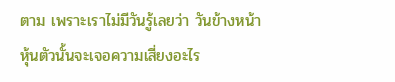ตาม เพราะเราไม่มีวันรู้เลยว่า วันข้างหน้าหุ้นตัวนั้นจะเจอความเสี่ยงอะไร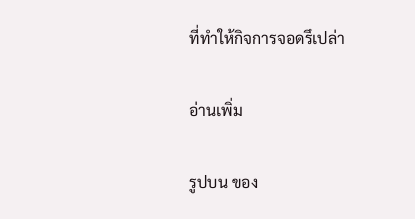ที่ทำให้กิจการจอดรึเปล่า

อ่านเพิ่ม

รูปบน ของ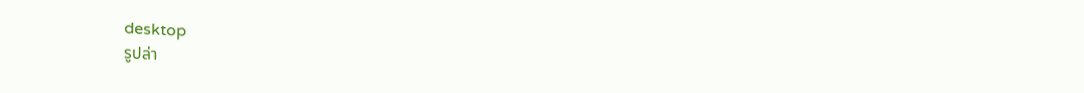desktop
รูปล่า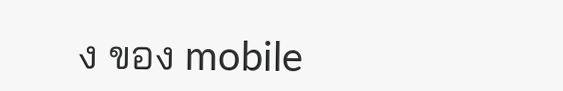ง ของ mobile